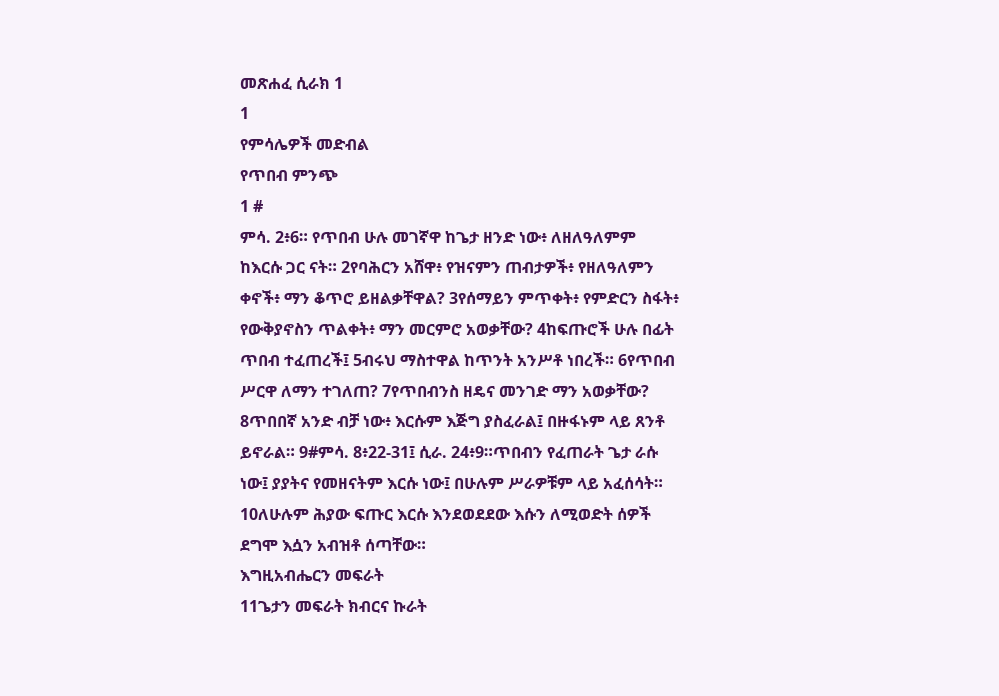መጽሐፈ ሲራክ 1
1
የምሳሌዎች መድብል
የጥበብ ምንጭ
1 #
ምሳ. 2፥6። የጥበብ ሁሉ መገኛዋ ከጌታ ዘንድ ነው፥ ለዘለዓለምም ከእርሱ ጋር ናት። 2የባሕርን አሸዋ፥ የዝናምን ጠብታዎች፥ የዘለዓለምን ቀኖች፥ ማን ቆጥሮ ይዘልቃቸዋል? 3የሰማይን ምጥቀት፥ የምድርን ስፋት፥ የውቅያኖስን ጥልቀት፥ ማን መርምሮ አወቃቸው? 4ከፍጡሮች ሁሉ በፊት ጥበብ ተፈጠረች፤ 5ብሩህ ማስተዋል ከጥንት አንሥቶ ነበረች። 6የጥበብ ሥርዋ ለማን ተገለጠ? 7የጥበብንስ ዘዴና መንገድ ማን አወቃቸው? 8ጥበበኛ አንድ ብቻ ነው፥ እርሱም እጅግ ያስፈራል፤ በዙፋኑም ላይ ጸንቶ ይኖራል። 9#ምሳ. 8፥22-31፤ ሲራ. 24፥9።ጥበብን የፈጠራት ጌታ ራሱ ነው፤ ያያትና የመዘናትም እርሱ ነው፤ በሁሉም ሥራዎቹም ላይ አፈሰሳት። 10ለሁሉም ሕያው ፍጡር እርሱ እንደወደደው እሱን ለሚወድት ሰዎች ደግሞ እሷን አብዝቶ ሰጣቸው።
እግዚአብሔርን መፍራት
11ጌታን መፍራት ክብርና ኩራት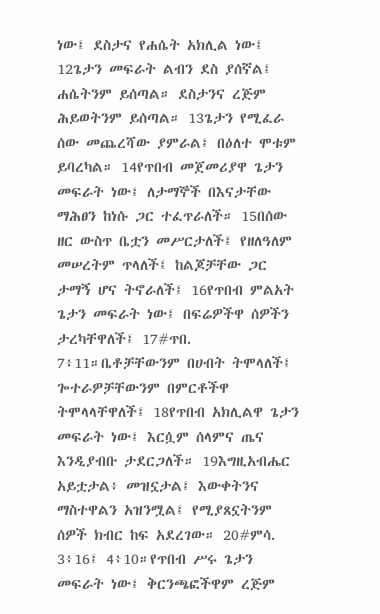ነው፤ ደስታና የሐሴት አክሊል ነው፤ 12ጌታን መፍራት ልብን ደስ ያሰኛል፤ ሐሴትንም ይሰጣል። ደስታንና ረጅም ሕይወትንም ይሰጣል። 13ጌታን የሚፈራ ሰው መጨረሻው ያምራል፤ በዕለተ ሞቱም ይባረካል። 14የጥበብ መጀመሪያዋ ጌታን መፍራት ነው፤ ለታማኞች በእናታቸው ማሕፀን ከነሱ ጋር ተፈጥራለች። 15በሰው ዘር ውስጥ ቤቷን መሥርታለች፤ የዘለዓለም መሠረትም ጥላለች፤ ከልጆቻቸው ጋር ታማኝ ሆና ትኖራለች፤ 16የጥበብ ምልአት ጌታን መፍራት ነው፤ በፍሬዎችዋ ሰዎችን ታረካቸዋለች፤ 17#ጥበ. 7፥11።ቤቶቻቸውንም በሀብት ትሞላለች፤ ጐተራዎቻቸውንም በምርቶችዋ ትሞላላቸዋለች፤ 18የጥበብ አክሊልዋ ጌታን መፍራት ነው፤ እርሷም ሰላምና ጤና እንዲያብቡ ታደርጋለች። 19እግዚአብሔር አይቷታል፥ መዝኗታል፤ እውቀትንና ማስተዋልን አዝንሟል፤ የሚያጸኗትንም ሰዎች ክብር ከፍ አደረገው። 20#ምሳ. 3፥16፤ 4፥10።የጥበብ ሥሩ ጌታን መፍራት ነው፤ ቅርንጫፎችዋም ረጅም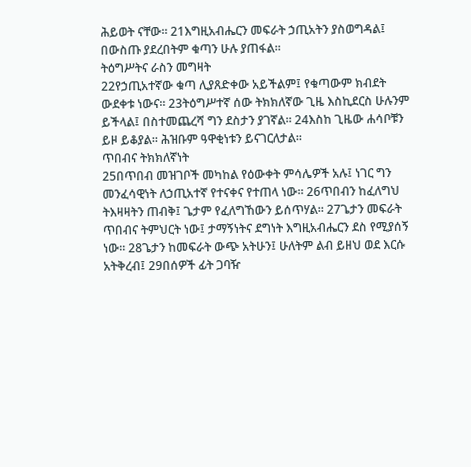ሕይወት ናቸው። 21እግዚአብሔርን መፍራት ኃጢአትን ያስወግዳል፤ በውስጡ ያደረበትም ቁጣን ሁሉ ያጠፋል።
ትዕግሥትና ራስን መግዛት
22የኃጢአተኛው ቁጣ ሊያጸድቀው አይችልም፤ የቁጣውም ክብደት ውደቀቱ ነውና። 23ትዕግሥተኛ ሰው ትክክለኛው ጊዜ እስኪደርስ ሁሉንም ይችላል፤ በስተመጨረሻ ግን ደስታን ያገኛል። 24እስከ ጊዜው ሐሳቦቹን ይዞ ይቆያል። ሕዝቡም ዓዋቂነቱን ይናገርለታል።
ጥበብና ትክክለኛነት
25በጥበብ መዝገቦች መካከል የዕውቀት ምሳሌዎች አሉ፤ ነገር ግን መንፈሳዊነት ለኃጢአተኛ የተናቀና የተጠላ ነው። 26ጥበብን ከፈለግህ ትእዛዛትን ጠብቅ፤ ጌታም የፈለግኸውን ይሰጥሃል። 27ጌታን መፍራት ጥበብና ትምህርት ነው፤ ታማኝነትና ደግነት እግዚአብሔርን ደስ የሚያሰኝ ነው። 28ጌታን ከመፍራት ውጭ አትሁን፤ ሁለትም ልብ ይዘህ ወደ እርሱ አትቅረብ፤ 29በሰዎች ፊት ጋባዥ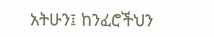አትሁን፤ ከንፈሮችህን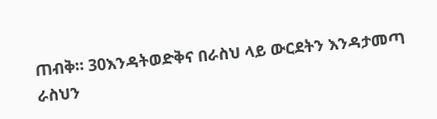ጠብቅ። 30እንዳትወድቅና በራስህ ላይ ውርደትን እንዳታመጣ ራስህን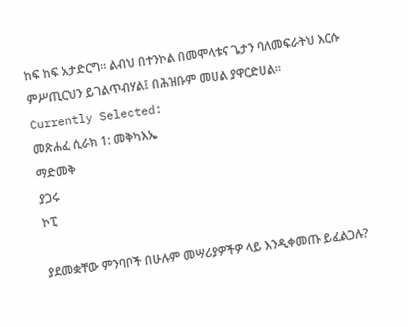ከፍ ከፍ አታድርግ። ልብህ በተንኮል በመሞላቱና ጌታን ባለመፍራትህ እርሱ ምሥጢርህን ይገልጥብሃል፤ በሕዝቡም መሀል ያዋርድሀል።
Currently Selected:
መጽሐፈ ሲራክ 1: መቅካእኤ
ማድመቅ
ያጋሩ
ኮፒ

ያደመቋቸው ምንባቦች በሁሉም መሣሪያዎችዎ ላይ እንዲቀመጡ ይፈልጋሉ?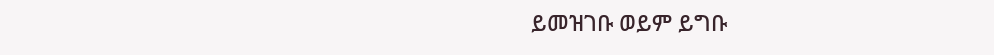ይመዝገቡ ወይም ይግቡ